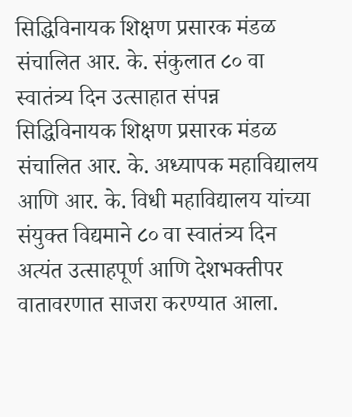सिद्धिविनायक शिक्षण प्रसारक मंडळ संचालित आर. के. संकुलात ८० वा स्वातंत्र्य दिन उत्साहात संपन्न
सिद्धिविनायक शिक्षण प्रसारक मंडळ संचालित आर. के. अध्यापक महाविद्यालय आणि आर. के. विधी महाविद्यालय यांच्या संयुक्त विद्यमाने ८० वा स्वातंत्र्य दिन अत्यंत उत्साहपूर्ण आणि देशभक्तीपर वातावरणात साजरा करण्यात आला.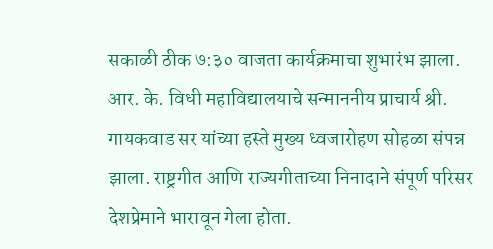सकाळी ठीक ७:३० वाजता कार्यक्रमाचा शुभारंभ झाला. आर. के. विधी महाविद्यालयाचे सन्माननीय प्राचार्य श्री. गायकवाड सर यांच्या हस्ते मुख्य ध्वजारोहण सोहळा संपन्न झाला. राष्ट्रगीत आणि राज्यगीताच्या निनादाने संपूर्ण परिसर देशप्रेमाने भारावून गेला होता.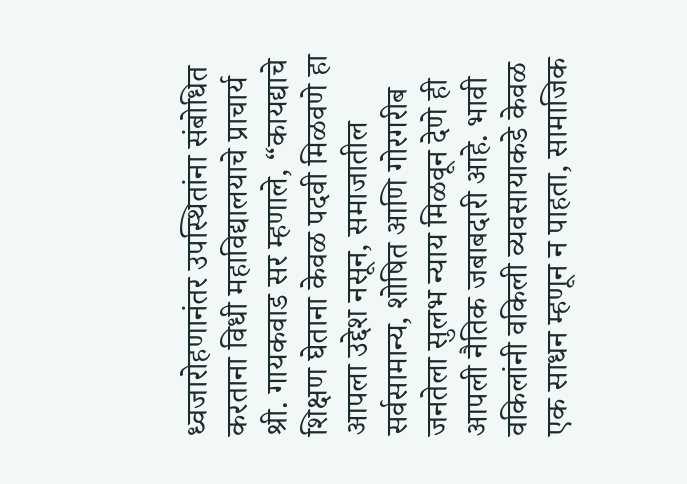ध्वजारोहणानंतर उपस्थितांना संबोधित करताना विधी महाविद्यालयाचे प्राचार्य श्री. गायकवाड सर म्हणाले, “कायद्याचे शिक्षण घेताना केवळ पदवी मिळवणे हा आपला उद्देश नसून, समाजातील सर्वसामान्य, शोषित आणि गोरगरीब जनतेला सुलभ न्याय मिळवून देणे ही आपली नैतिक जबाबदारी आहे. भावी वकिलांनी वकिली व्यवसायाकडे केवळ एक साधन म्हणून न पाहता, सामाजिक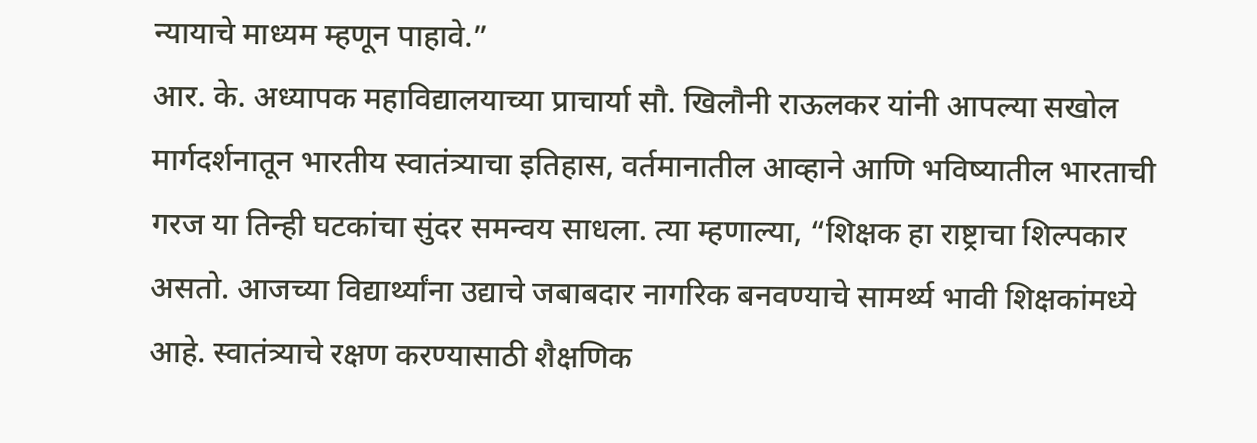न्यायाचे माध्यम म्हणून पाहावे.”
आर. के. अध्यापक महाविद्यालयाच्या प्राचार्या सौ. खिलौनी राऊलकर यांनी आपल्या सखोल मार्गदर्शनातून भारतीय स्वातंत्र्याचा इतिहास, वर्तमानातील आव्हाने आणि भविष्यातील भारताची गरज या तिन्ही घटकांचा सुंदर समन्वय साधला. त्या म्हणाल्या, “शिक्षक हा राष्ट्राचा शिल्पकार असतो. आजच्या विद्यार्थ्यांना उद्याचे जबाबदार नागरिक बनवण्याचे सामर्थ्य भावी शिक्षकांमध्ये आहे. स्वातंत्र्याचे रक्षण करण्यासाठी शैक्षणिक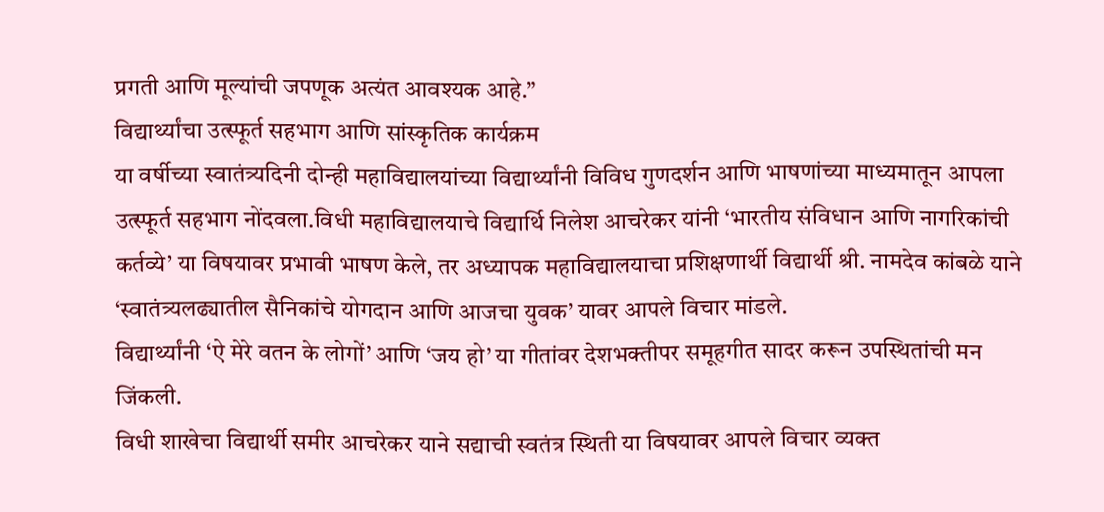प्रगती आणि मूल्यांची जपणूक अत्यंत आवश्यक आहे.”
विद्यार्थ्यांचा उत्स्फूर्त सहभाग आणि सांस्कृतिक कार्यक्रम
या वर्षीच्या स्वातंत्र्यदिनी दोन्ही महाविद्यालयांच्या विद्यार्थ्यांनी विविध गुणदर्शन आणि भाषणांच्या माध्यमातून आपला उत्स्फूर्त सहभाग नोंदवला.विधी महाविद्यालयाचे विद्यार्थि निलेश आचरेकर यांनी ‘भारतीय संविधान आणि नागरिकांची कर्तव्ये’ या विषयावर प्रभावी भाषण केले, तर अध्यापक महाविद्यालयाचा प्रशिक्षणार्थी विद्यार्थी श्री. नामदेव कांबळे याने ‘स्वातंत्र्यलढ्यातील सैनिकांचे योगदान आणि आजचा युवक’ यावर आपले विचार मांडले.
विद्यार्थ्यांनी ‘ऐ मेरे वतन के लोगों’ आणि ‘जय हो’ या गीतांवर देशभक्तीपर समूहगीत सादर करून उपस्थितांची मन जिंकली.
विधी शाखेचा विद्यार्थी समीर आचरेकर याने सद्याची स्वतंत्र स्थिती या विषयावर आपले विचार व्यक्त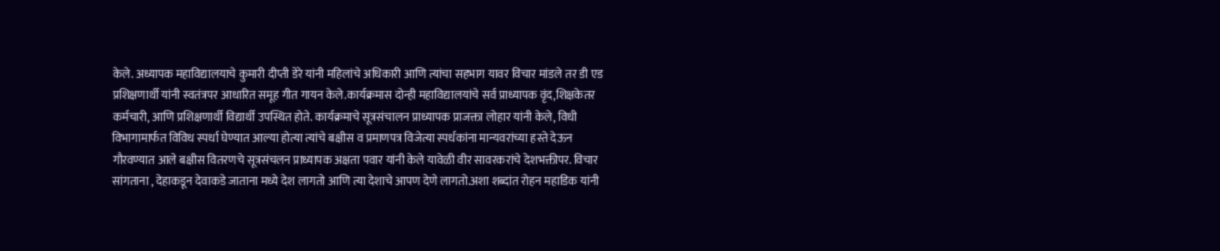केले. अध्यापक महाविद्यालयाचे कुमारी दीप्ती डेरे यांनी महिलांचे अधिकारी आणि त्यांचा सहभाग यावर विचार मांडले तर डी एड प्रशिक्षणार्थी यांनी स्वतंत्रपर आधारित समूह गीत गायन केले.कार्यक्रमास दोन्ही महाविद्यालयांचे सर्व प्राध्यापक वृंद,शिक्षकेतर कर्मचारी, आणि प्रशिक्षणार्थी विद्यार्थी उपस्थित होते. कार्यक्रमाचे सूत्रसंचालन प्राध्यापक प्राजक्ता लोहार यांनी केले, विधी विभागामार्फत विविध स्पर्धा घेण्यात आल्या होत्या त्यांचे बक्षीस व प्रमाणपत्र विजेत्या स्पर्धकांना मान्यवरांच्या हस्ते देऊन गौरवण्यात आले बक्षीस वितरणचे सूत्रसंचलन प्राध्यापक अक्षता पवार यांनी केले यावेळी वीर सावरकरांचे देशभक्तीपर. विचार सांगताना , देहाकडून देवाकडे जाताना मध्ये देश लागतो आणि त्या देशाचे आपण देणे लागतो.अशा शब्दांत रोहन महाडिक यांनी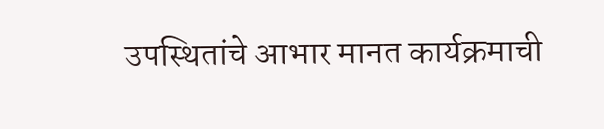उपस्थितांचे आभार मानत कार्यक्रमाची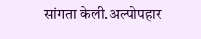सांगता केली.अल्पोपहार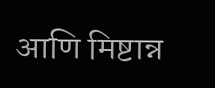आणि मिष्टान्न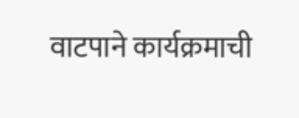वाटपाने कार्यक्रमाची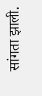सांगता झाली.